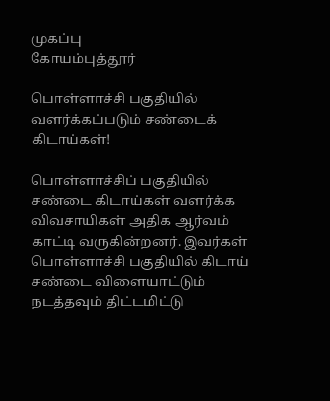முகப்பு
கோயம்புத்தூர்

பொள்ளாச்சி பகுதியில் வளர்க்கப்படும் சண்டைக் கிடாய்கள்!

பொள்ளாச்சிப் பகுதியில் சண்டை கிடாய்கள் வளர்க்க விவசாயிகள் அதிக ஆர்வம் காட்டி வருகின்றனர். இவர்கள் பொள்ளாச்சி பகுதியில் கிடாய் சண்டை விளையாட்டும் நடத்தவும் திட்டமிட்டு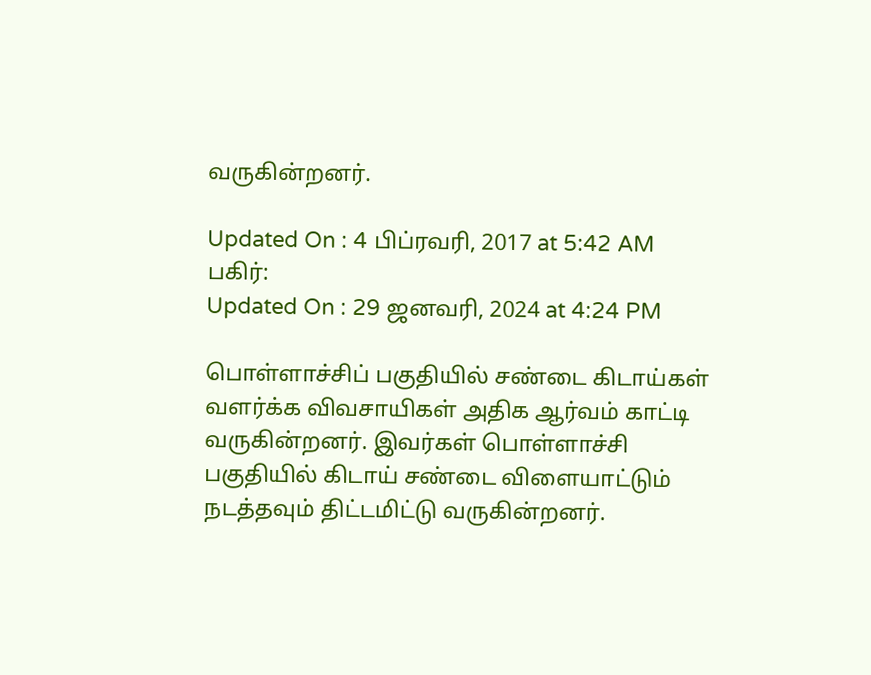வருகின்றனர்.

Updated On : 4 பிப்ரவரி, 2017 at 5:42 AM
பகிர்:
Updated On : 29 ஜனவரி, 2024 at 4:24 PM

பொள்ளாச்சிப் பகுதியில் சண்டை கிடாய்கள் வளர்க்க விவசாயிகள் அதிக ஆர்வம் காட்டி வருகின்றனர். இவர்கள் பொள்ளாச்சி பகுதியில் கிடாய் சண்டை விளையாட்டும் நடத்தவும் திட்டமிட்டு வருகின்றனர்.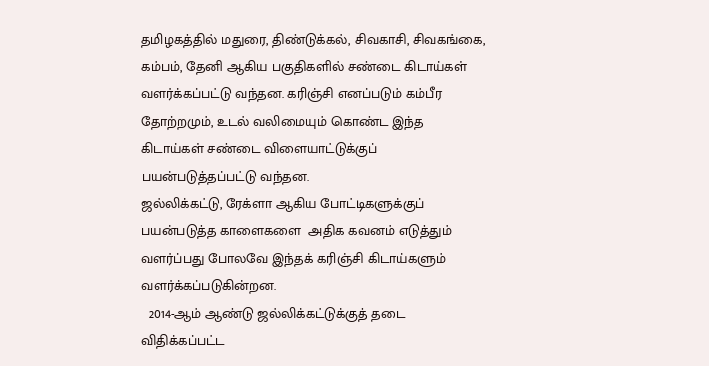தமிழகத்தில் மதுரை, திண்டுக்கல், சிவகாசி, சிவகங்கை, கம்பம், தேனி ஆகிய பகுதிகளில் சண்டை கிடாய்கள் வளர்க்கப்பட்டு வந்தன. கரிஞ்சி எனப்படும் கம்பீர தோற்றமும், உடல் வலிமையும் கொண்ட இந்த கிடாய்கள் சண்டை விளையாட்டுக்குப் பயன்படுத்தப்பட்டு வந்தன.
ஜல்லிக்கட்டு, ரேக்ளா ஆகிய போட்டிகளுக்குப் பயன்படுத்த காளைகளை  அதிக கவனம் எடுத்தும் வளர்ப்பது போலவே இந்தக் கரிஞ்சி கிடாய்களும் வளர்க்கப்படுகின்றன.
  2014-ஆம் ஆண்டு ஜல்லிக்கட்டுக்குத் தடை விதிக்கப்பட்ட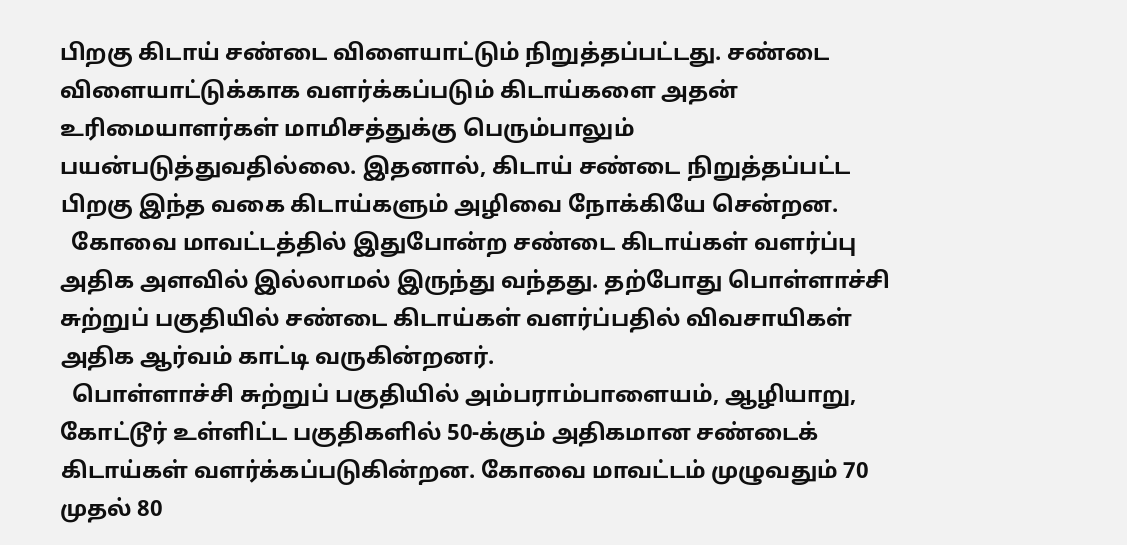பிறகு கிடாய் சண்டை விளையாட்டும் நிறுத்தப்பட்டது. சண்டை விளையாட்டுக்காக வளர்க்கப்படும் கிடாய்களை அதன் உரிமையாளர்கள் மாமிசத்துக்கு பெரும்பாலும் பயன்படுத்துவதில்லை. இதனால், கிடாய் சண்டை நிறுத்தப்பட்ட பிறகு இந்த வகை கிடாய்களும் அழிவை நோக்கியே சென்றன.
  கோவை மாவட்டத்தில் இதுபோன்ற சண்டை கிடாய்கள் வளர்ப்பு அதிக அளவில் இல்லாமல் இருந்து வந்தது. தற்போது பொள்ளாச்சி சுற்றுப் பகுதியில் சண்டை கிடாய்கள் வளர்ப்பதில் விவசாயிகள் அதிக ஆர்வம் காட்டி வருகின்றனர்.
  பொள்ளாச்சி சுற்றுப் பகுதியில் அம்பராம்பாளையம், ஆழியாறு, கோட்டூர் உள்ளிட்ட பகுதிகளில் 50-க்கும் அதிகமான சண்டைக் கிடாய்கள் வளர்க்கப்படுகின்றன. கோவை மாவட்டம் முழுவதும் 70 முதல் 80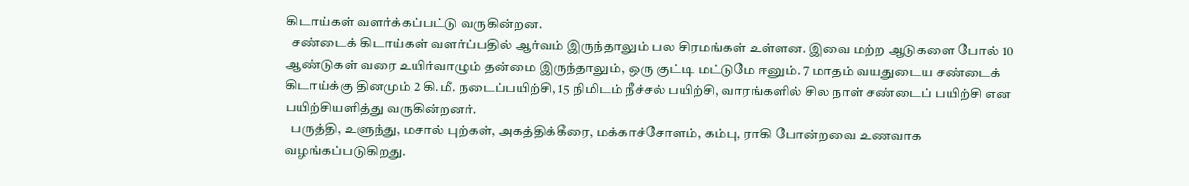கிடாய்கள் வளர்க்கப்பட்டு வருகின்றன.
  சண்டைக் கிடாய்கள் வளர்ப்பதில் ஆர்வம் இருந்தாலும் பல சிரமங்கள் உள்ளன. இவை மற்ற ஆடுகளை போல் 10 ஆண்டுகள் வரை உயிர்வாழும் தன்மை இருந்தாலும், ஒரு குட்டி மட்டுமே ஈனும். 7 மாதம் வயதுடைய சண்டைக் கிடாய்க்கு தினமும் 2 கி.மீ. நடைப்பயிற்சி, 15 நிமிடம் நீச்சல் பயிற்சி, வாரங்களில் சில நாள் சண்டைப் பயிற்சி என பயிற்சியளித்து வருகின்றனர்.
  பருத்தி, உளுந்து, மசால் புற்கள், அகத்திக்கீரை, மக்காச்சோளம், கம்பு, ராகி போன்றவை உணவாக வழங்கப்படுகிறது.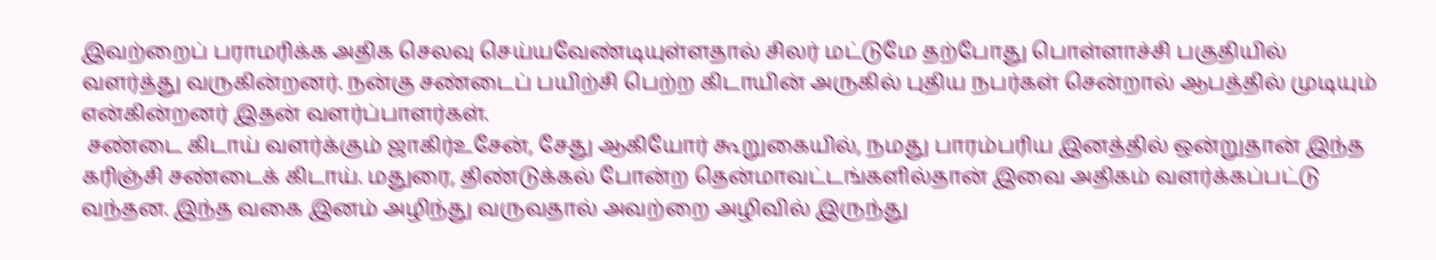இவற்றைப் பராமரிக்க அதிக செலவு செய்யவேண்டியுள்ளதால் சிலர் மட்டுமே தற்போது பொள்ளாச்சி பகுதியில் வளர்த்து வருகின்றனர். நன்கு சண்டைப் பயிற்சி பெற்ற கிடாயின் அருகில் புதிய நபர்கள் சென்றால் ஆபத்தில் முடியும் என்கின்றனர் இதன் வளர்ப்பாளர்கள்.
 சண்டை கிடாய் வளர்க்கும் ஜாகிர்உசேன், சேது ஆகியோர் கூறுகையில், நமது பாரம்பரிய இனத்தில் ஒன்றுதான் இந்த கரிஞ்சி சண்டைக் கிடாய். மதுரை, திண்டுக்கல் போன்ற தென்மாவட்டங்களில்தான் இவை அதிகம் வளர்க்கப்பட்டு வந்தன. இந்த வகை இனம் அழிந்து வருவதால் அவற்றை அழிவில் இருந்து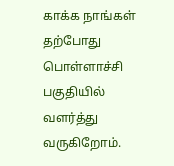காக்க நாங்கள் தற்போது பொள்ளாச்சி பகுதியில் வளர்த்து வருகிறோம்.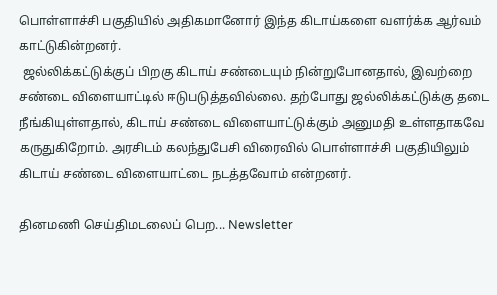பொள்ளாச்சி பகுதியில் அதிகமானோர் இந்த கிடாய்களை வளர்க்க ஆர்வம் காட்டுகின்றனர்.
 ஜல்லிக்கட்டுக்குப் பிறகு கிடாய் சண்டையும் நின்றுபோனதால், இவற்றை சண்டை விளையாட்டில் ஈடுபடுத்தவில்லை. தற்போது ஜல்லிக்கட்டுக்கு தடை நீங்கியுள்ளதால், கிடாய் சண்டை விளையாட்டுக்கும் அனுமதி உள்ளதாகவே கருதுகிறோம். அரசிடம் கலந்துபேசி விரைவில் பொள்ளாச்சி பகுதியிலும் கிடாய் சண்டை விளையாட்டை நடத்தவோம் என்றனர்.

தினமணி செய்திமடலைப் பெற... Newsletter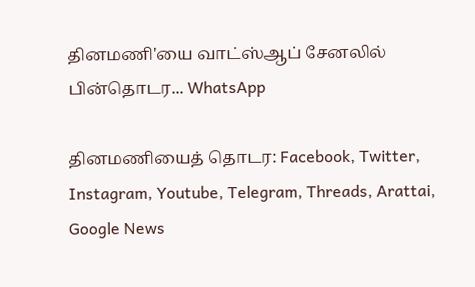தினமணி'யை வாட்ஸ்ஆப் சேனலில் பின்தொடர... WhatsApp

தினமணியைத் தொடர: Facebook, Twitter, Instagram, Youtube, Telegram, Threads, Arattai, Google News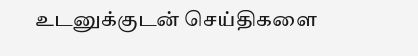உடனுக்குடன் செய்திகளை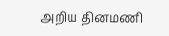அறிய தினமணி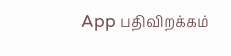App பதிவிறக்கம்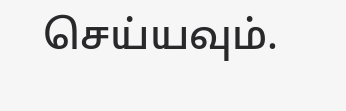செய்யவும்.